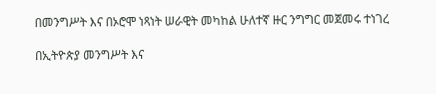በመንግሥት እና በኦሮሞ ነጻነት ሠራዊት መካከል ሁለተኛ ዙር ንግግር መጀመሩ ተነገረ

በኢትዮጵያ መንግሥት እና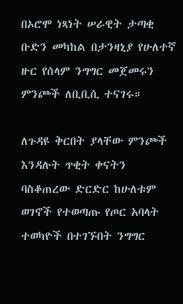በኦሮሞ ነጻነት ሠራዊት ታጣቂ ቡድን መካከል በታንዛኒያ የሁለተኛ ዙር የሰላም ንግግር መጀመሩን ምንጮች ለቢቢሲ ተናገሩ።

ለጉዳዩ ቅርበት ያላቸው ምንጮች እንዳሉት ጥቂት ቀናትን ባስቆጠረው ድርድር ከሁለቱም ወገኖች የተወጣጡ የጦር አባላት ተወካዮች በተገኙበት ንግግር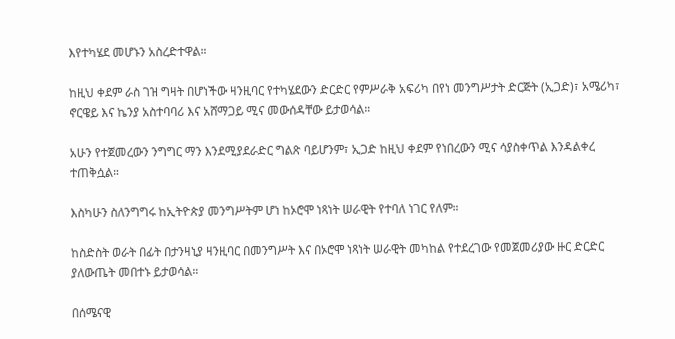እየተካሄደ መሆኑን አስረድተዋል።

ከዚህ ቀደም ራስ ገዝ ግዛት በሆነችው ዛንዚባር የተካሄደውን ድርድር የምሥራቅ አፍሪካ በየነ መንግሥታት ድርጅት (ኢጋድ)፣ አሜሪካ፣ ኖርዌይ እና ኬንያ አስተባባሪ እና አሸማጋይ ሚና መውሰዳቸው ይታወሳል።

አሁን የተጀመረውን ንግግር ማን እንደሚያደራድር ግልጽ ባይሆንም፣ ኢጋድ ከዚህ ቀደም የነበረውን ሚና ሳያስቀጥል እንዳልቀረ ተጠቅሷል።

እስካሁን ስለንግግሩ ከኢትዮጵያ መንግሥትም ሆነ ከኦሮሞ ነጻነት ሠራዊት የተባለ ነገር የለም።

ከስድስት ወራት በፊት በታንዛኒያ ዛንዚባር በመንግሥት እና በኦሮሞ ነጻነት ሠራዊት መካከል የተደረገው የመጀመሪያው ዙር ድርድር ያለውጤት መበተኑ ይታወሳል።

በሰሜናዊ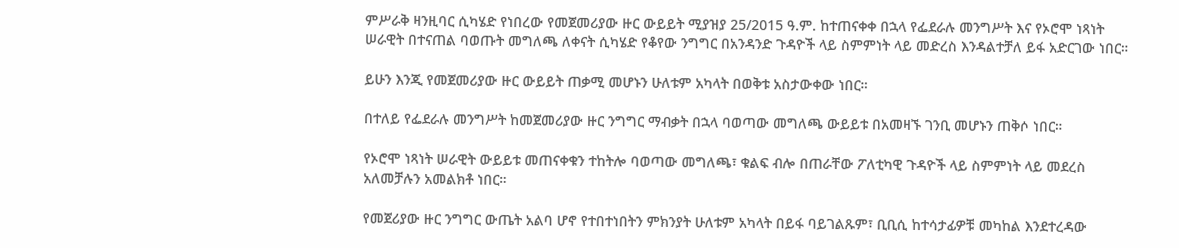ምሥራቅ ዛንዚባር ሲካሄድ የነበረው የመጀመሪያው ዙር ውይይት ሚያዝያ 25/2015 ዓ.ም. ከተጠናቀቀ በኋላ የፌደራሉ መንግሥት እና የኦሮሞ ነጻነት ሠራዊት በተናጠል ባወጡት መግለጫ ለቀናት ሲካሄድ የቆየው ንግግር በአንዳንድ ጉዳዮች ላይ ስምምነት ላይ መድረስ እንዳልተቻለ ይፋ አድርገው ነበር።

ይሁን እንጂ የመጀመሪያው ዙር ውይይት ጠቃሚ መሆኑን ሁለቱም አካላት በወቅቱ አስታውቀው ነበር።

በተለይ የፌደራሉ መንግሥት ከመጀመሪያው ዙር ንግግር ማብቃት በኋላ ባወጣው መግለጫ ውይይቱ በአመዛኙ ገንቢ መሆኑን ጠቅሶ ነበር።

የኦሮሞ ነጻነት ሠራዊት ውይይቱ መጠናቀቁን ተከትሎ ባወጣው መግለጫ፣ ቁልፍ ብሎ በጠራቸው ፖለቲካዊ ጉዳዮች ላይ ስምምነት ላይ መደረስ አለመቻሉን አመልክቶ ነበር።

የመጀሪያው ዙር ንግግር ውጤት አልባ ሆኖ የተበተነበትን ምክንያት ሁለቱም አካላት በይፋ ባይገልጹም፣ ቢቢሲ ከተሳታፊዎቹ መካከል እንደተረዳው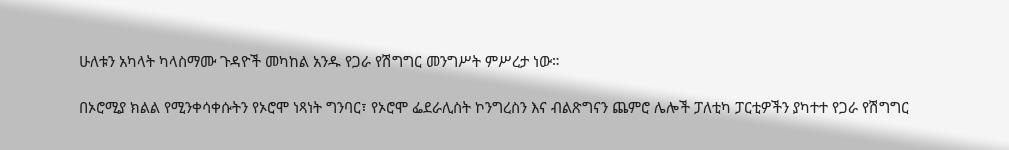ሁለቱን አካላት ካላስማሙ ጉዳዮች መካከል አንዱ የጋራ የሽግግር መንግሥት ምሥረታ ነው።

በኦሮሚያ ክልል የሚንቀሳቀሱትን የኦሮሞ ነጻነት ግንባር፣ የኦሮሞ ፌደራሊስት ኮንግረስን እና ብልጽግናን ጨምሮ ሌሎች ፓለቲካ ፓርቲዎችን ያካተተ የጋራ የሽግግር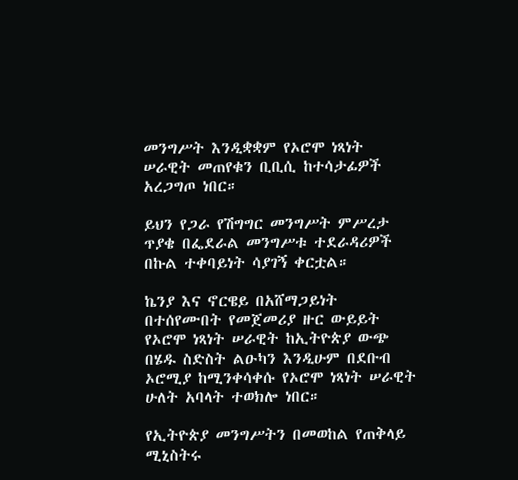መንግሥት እንዲቋቋም የኦሮሞ ነጻነት ሠራዊት መጠየቁን ቢቢሲ ከተሳታፊዎች አረጋግጦ ነበር።

ይህን የጋራ የሽግግር መንግሥት ምሥረታ ጥያቄ በፌደራል መንግሥቱ ተደራዳሪዎች በኩል ተቀባይነት ሳያገኝ ቀርቷል።

ኬንያ እና ኖርዌይ በአሸማጋይነት በተሰየሙበት የመጀመሪያ ዙር ውይይት የኦሮሞ ነጻነት ሠራዊት ከኢትዮጵያ ውጭ በሄዱ ስድስት ልዑካን እንዲሁም በደቡብ ኦሮሚያ ከሚንቀሳቀሱ የኦሮሞ ነጻነት ሠራዊት ሁለት አባላት ተወክሎ ነበር።

የኢትዮጵያ መንግሥትን በመወከል የጠቅላይ ሚኒስትሩ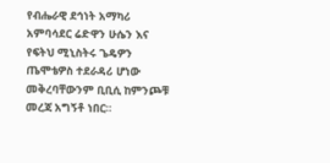የብሔራዊ ደኅነት አማካሪ አምባሳደር ሬድዋን ሁሴን እና የፍትህ ሚኒስትሩ ጌዴዎን ጤሞቴዎስ ተደራዳሪ ሆነው መቅረባቸውንም ቢቢሲ ከምንጮቹ መረጃ አግኝቶ ነበር።